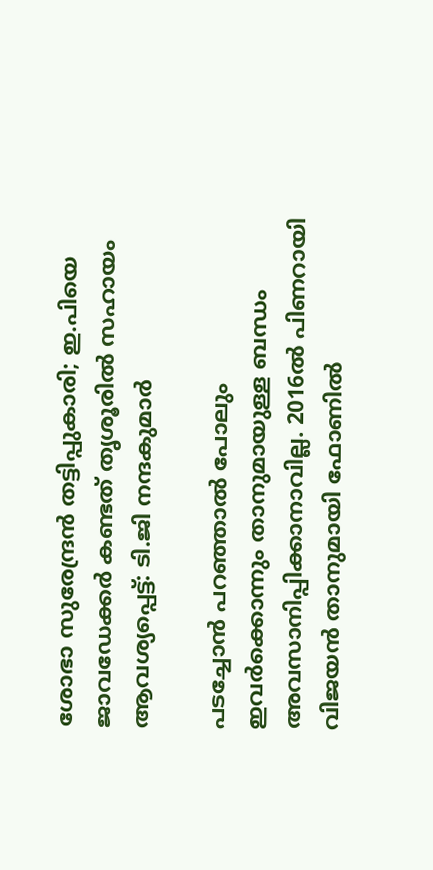ശോഭാ സുരേന്ദ്രൻ തട്ടിപ്പുകാരി; ഇ.പിയെ ജാവഡേക്കർ കണ്ടത് തൃശൂരിൽ സഹായം ആവശ്യപ്പെട്ട്: ടി.ജി നന്ദകുമാർ

പടച്ചോൻ പറഞ്ഞാൽ പോലും ഇവർക്കൊന്നും താനുമായുള്ള ബന്ധം അവസാനിപ്പിക്കാനാവില്ല. 2016ൽ‍ പിണറായി വിജയൻ താനുമായി ഫോണിൽ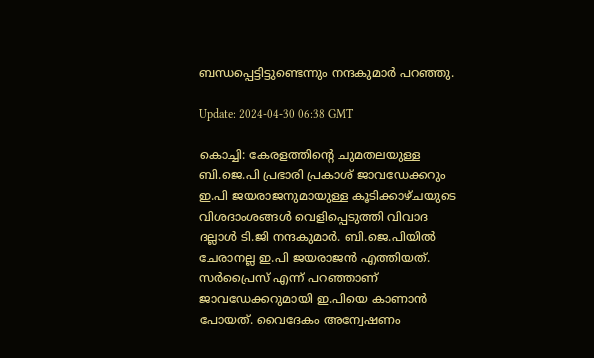ബന്ധപ്പെട്ടിട്ടുണ്ടെന്നും നന്ദകുമാർ പറഞ്ഞു.

Update: 2024-04-30 06:38 GMT

കൊച്ചി: കേരളത്തിന്റെ ചുമതലയുള്ള ബി.ജെ.പി പ്രഭാരി പ്രകാശ് ജാവഡേക്കറും ഇ.പി ജയരാജനുമായുള്ള കൂടിക്കാഴ്ചയുടെ വിശദാംശങ്ങൾ വെളിപ്പെടുത്തി വിവാദ ദല്ലാൾ ടി.ജി നന്ദകുമാർ. ബി.ജെ.പിയിൽ ചേരാനല്ല ഇ.പി ജയരാജൻ എത്തിയത്. സർപ്രൈസ് എന്ന് പറഞ്ഞാണ് ജാവഡേക്കറുമായി ഇ.പിയെ കാണാൻ പോയത്. വൈദേകം അന്വേഷണം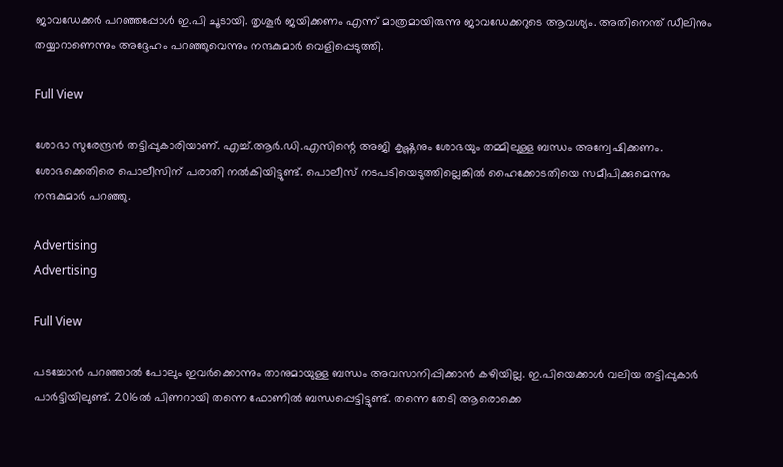ജാവഡേക്കർ പറഞ്ഞപ്പോൾ ഇ.പി ചൂടായി. തൃശൂർ ജയിക്കണം എന്ന് മാത്രമായിരുന്നു ജാവഡേക്കറുടെ ആവശ്യം. അതിനെന്ത് ഡീലിനും തയ്യാറാണെന്നും അദ്ദേഹം പറഞ്ഞുവെന്നും നന്ദകുമാർ വെളിപ്പെടുത്തി.

Full View

ശോഭാ സുരേന്ദ്രൻ തട്ടിപ്പുകാരിയാണ്. എച്ച്.ആർ.ഡി.എസിന്റെ അജി കൃഷ്ണനും ശോഭയും തമ്മിലുള്ള ബന്ധം അന്വേഷിക്കണം. ശോഭക്കെതിരെ പൊലീസിന് പരാതി നൽകിയിട്ടുണ്ട്. പൊലീസ് നടപടിയെടുത്തില്ലെങ്കിൽ ഹൈക്കോടതിയെ സമീപിക്കുമെന്നും നന്ദകുമാർ പറഞ്ഞു.

Advertising
Advertising

Full View

പടച്ചോൻ പറഞ്ഞാൽ പോലും ഇവർക്കൊന്നും താനുമായുള്ള ബന്ധം അവസാനിപ്പിക്കാൻ കഴിയില്ല. ഇ.പിയെക്കാൾ വലിയ തട്ടിപ്പുകാർ പാർട്ടിയിലുണ്ട്. 2016ൽ പിണറായി തന്നെ ഫോണിൽ ബന്ധപ്പെട്ടിട്ടുണ്ട്. തന്നെ തേടി ആരൊക്കെ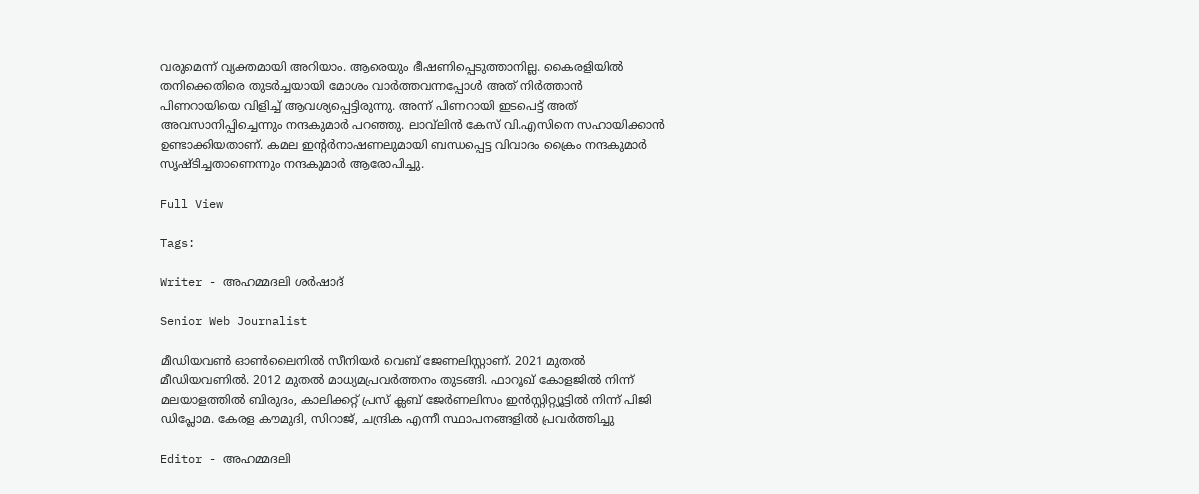വരുമെന്ന് വ്യക്തമായി അറിയാം. ആരെയും ഭീഷണിപ്പെടുത്താനില്ല. കൈരളിയിൽ തനിക്കെതിരെ തുടർച്ചയായി മോശം വാർത്തവന്നപ്പോൾ അത് നിർത്താൻ പിണറായിയെ വിളിച്ച് ആവശ്യപ്പെട്ടിരുന്നു. അന്ന് പിണറായി ഇടപെട്ട് അത് അവസാനിപ്പിച്ചെന്നും നന്ദകുമാർ പറഞ്ഞു. ലാവ്‌ലിൻ കേസ് വി.എസിനെ സഹായിക്കാൻ ഉണ്ടാക്കിയതാണ്. കമല ഇന്റർനാഷണലുമായി ബന്ധപ്പെട്ട വിവാദം ക്രൈം നന്ദകുമാർ സൃഷ്ടിച്ചതാണെന്നും നന്ദകുമാർ ആരോപിച്ചു.

Full View

Tags:

Writer - അഹമ്മദലി ശര്‍ഷാദ്

Senior Web Journalist

മീഡിയവൺ ഓൺലൈനിൽ സീനിയർ വെബ് ജേണലിസ്റ്റാണ്. 2021 മുതൽ മീഡിയവണിൽ. 2012 മുതൽ മാധ്യമപ്രവർത്തനം തുടങ്ങി. ഫാറൂഖ് കോളജിൽ നിന്ന് മലയാളത്തിൽ ബിരുദം, കാലിക്കറ്റ് പ്രസ് ക്ലബ് ജേർണലിസം ഇൻസ്റ്റിറ്റ്യൂട്ടിൽ നിന്ന് പിജി ഡിപ്ലോമ. കേരള കൗമുദി, സിറാജ്, ചന്ദ്രിക എന്നീ സ്ഥാപനങ്ങളിൽ പ്രവർത്തിച്ചു

Editor - അഹമ്മദലി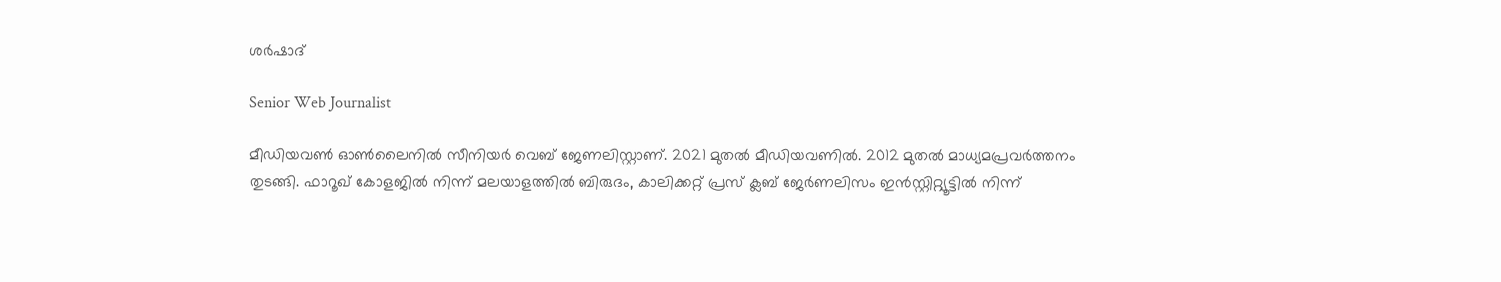ശര്‍ഷാദ്

Senior Web Journalist

മീഡിയവൺ ഓൺലൈനിൽ സീനിയർ വെബ് ജേണലിസ്റ്റാണ്. 2021 മുതൽ മീഡിയവണിൽ. 2012 മുതൽ മാധ്യമപ്രവർത്തനം തുടങ്ങി. ഫാറൂഖ് കോളജിൽ നിന്ന് മലയാളത്തിൽ ബിരുദം, കാലിക്കറ്റ് പ്രസ് ക്ലബ് ജേർണലിസം ഇൻസ്റ്റിറ്റ്യൂട്ടിൽ നിന്ന്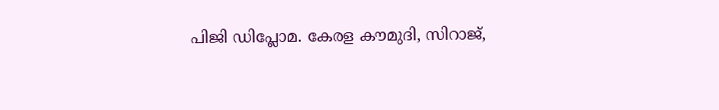പിജി ഡിപ്ലോമ. കേരള കൗമുദി, സിറാജ്,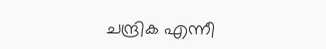ചന്ദ്രിക എന്നീ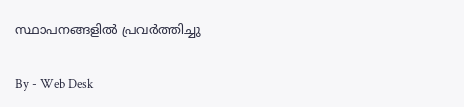സ്ഥാപനങ്ങളിൽ പ്രവർത്തിച്ചു

By - Web Desk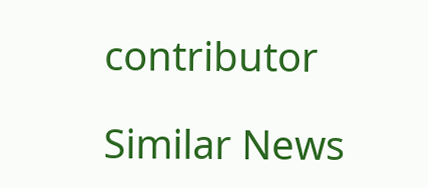contributor

Similar News